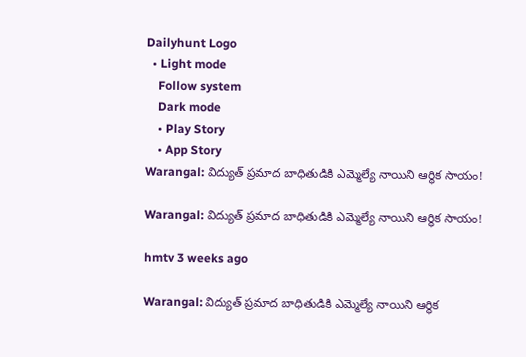Dailyhunt Logo
  • Light mode
    Follow system
    Dark mode
    • Play Story
    • App Story
Warangal: విద్యుత్ ప్రమాద బాధితుడికి ఎమ్మెల్యే నాయిని ఆర్థిక సాయం!

Warangal: విద్యుత్ ప్రమాద బాధితుడికి ఎమ్మెల్యే నాయిని ఆర్థిక సాయం!

hmtv 3 weeks ago

Warangal: విద్యుత్ ప్రమాద బాధితుడికి ఎమ్మెల్యే నాయిని ఆర్థిక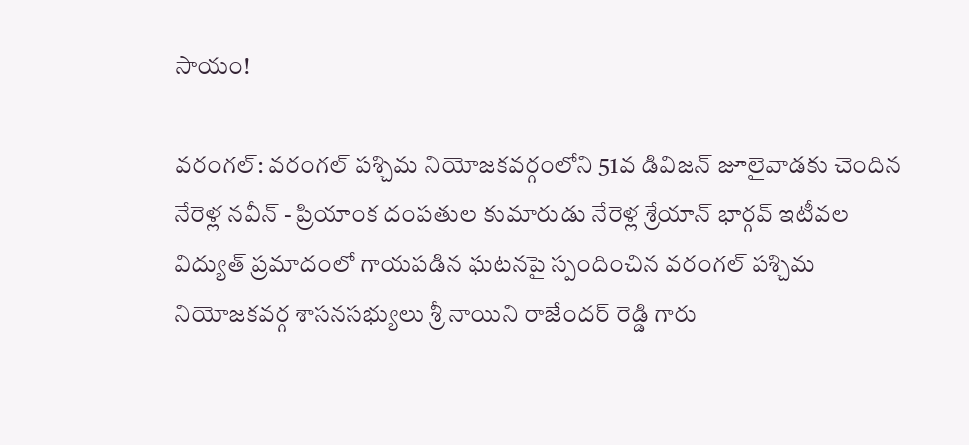సాయం!

వరంగల్: వరంగల్ పశ్చిమ నియోజకవర్గంలోని 51వ డివిజన్ జూలైవాడకు చెందిన నేరెళ్ల నవీన్ - ప్రియాంక దంపతుల కుమారుడు నేరెళ్ల శ్రేయాన్ భార్గవ్ ఇటీవల విద్యుత్ ప్రమాదంలో గాయపడిన ఘటనపై స్పందించిన వరంగల్ పశ్చిమ నియోజకవర్గ శాసనసభ్యులు శ్రీ నాయిని రాజేందర్ రెడ్డి గారు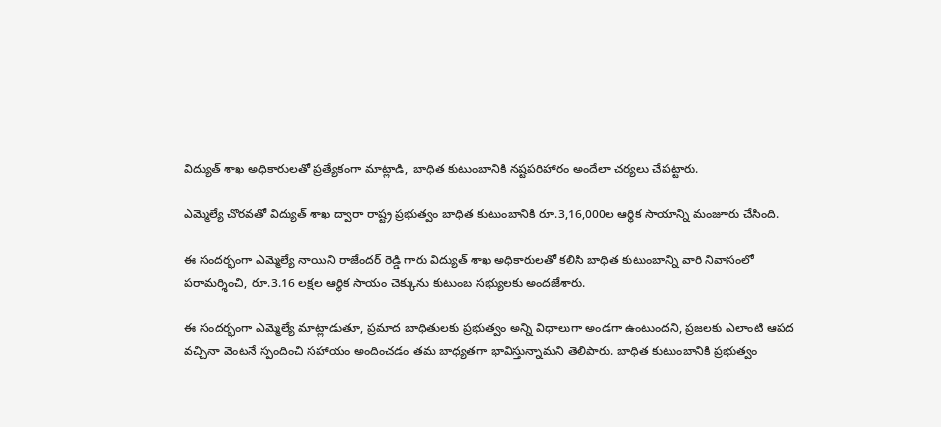విద్యుత్ శాఖ అధికారులతో ప్రత్యేకంగా మాట్లాడి, బాధిత కుటుంబానికి నష్టపరిహారం అందేలా చర్యలు చేపట్టారు.

ఎమ్మెల్యే చొరవతో విద్యుత్ శాఖ ద్వారా రాష్ట్ర ప్రభుత్వం బాధిత కుటుంబానికి రూ.3,16,000ల ఆర్థిక సాయాన్ని మంజూరు చేసింది.

ఈ సందర్భంగా ఎమ్మెల్యే నాయిని రాజేందర్ రెడ్డి గారు విద్యుత్ శాఖ అధికారులతో కలిసి బాధిత కుటుంబాన్ని వారి నివాసంలో పరామర్శించి, రూ.3.16 లక్షల ఆర్థిక సాయం చెక్కును కుటుంబ సభ్యులకు అందజేశారు.

ఈ సందర్భంగా ఎమ్మెల్యే మాట్లాడుతూ, ప్రమాద బాధితులకు ప్రభుత్వం అన్ని విధాలుగా అండగా ఉంటుందని, ప్రజలకు ఎలాంటి ఆపద వచ్చినా వెంటనే స్పందించి సహాయం అందించడం తమ బాధ్యతగా భావిస్తున్నామని తెలిపారు. బాధిత కుటుంబానికి ప్రభుత్వం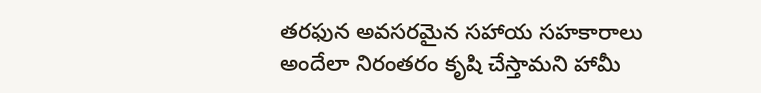తరఫున అవసరమైన సహాయ సహకారాలు అందేలా నిరంతరం కృషి చేస్తామని హామీ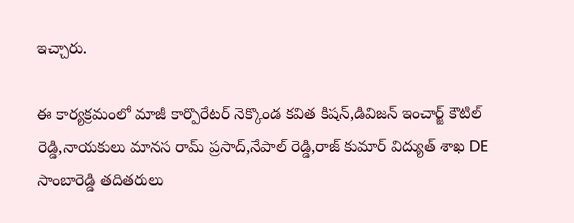ఇచ్చారు.

ఈ కార్యక్రమంలో మాజీ కార్పొరేటర్ నెక్కొండ కవిత కిషన్,డివిజన్ ఇంచార్జ్ కౌటిల్ రెడ్డి,నాయకులు మానస రామ్ ప్రసాద్,నేపాల్ రెడ్డి,రాజ్ కుమార్ విద్యుత్ శాఖ DE సాంబారెడ్డి తదితరులు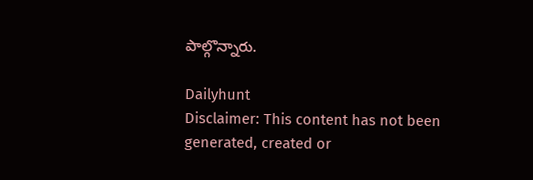పాల్గొన్నారు.

Dailyhunt
Disclaimer: This content has not been generated, created or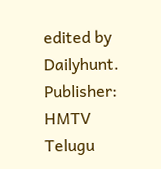edited by Dailyhunt. Publisher: HMTV Telugu